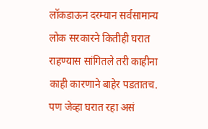लॉकडाऊन दरम्यान सर्वसामान्य लोक सरकारने कितीही घरात राहण्यास सांगितले तरी काहीना काही कारणाने बाहेर पडतातच. पण जेव्हा घरात रहा असं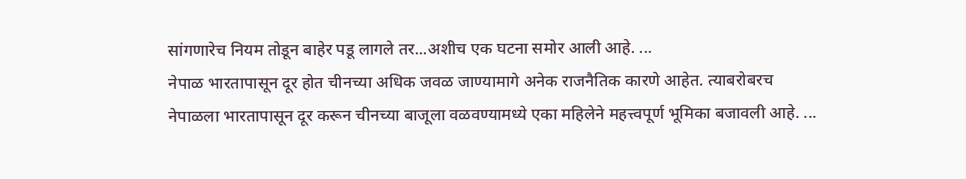सांगणारेच नियम तोडून बाहेर पडू लागले तर...अशीच एक घटना समोर आली आहे. ...
नेपाळ भारतापासून दूर होत चीनच्या अधिक जवळ जाण्यामागे अनेक राजनैतिक कारणे आहेत. त्याबरोबरच नेपाळला भारतापासून दूर करून चीनच्या बाजूला वळवण्यामध्ये एका महिलेने महत्त्वपूर्ण भूमिका बजावली आहे. ...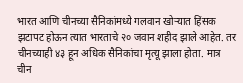भारत आणि चीनच्या सैनिकांमध्ये गलवान खोऱ्यात हिंसक झटापट होऊन त्यात भारताचे २० जवान शहीद झाले आहेत. तर चीनच्याही ४३ हून अधिक सैनिकांचा मृत्यू झाला होता. मात्र चीन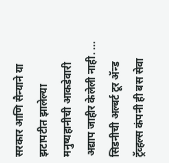सरकार आणि सैन्याने या झटापटीत झालेल्या मनुष्यहानीची आकडेवारी अद्याप जाहीर केलेली नाही. ...
सिडनीची अल्बर्ट टूर ॲन्ड ट्रॅव्हल्स कंपनी ही बस सेवा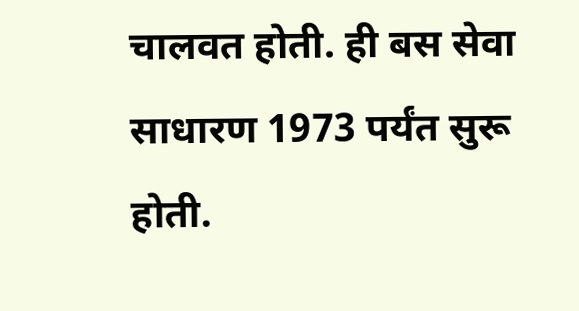चालवत होती. ही बस सेवा साधारण 1973 पर्यंत सुरू होती.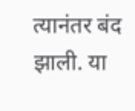त्यानंतर बंद झाली. या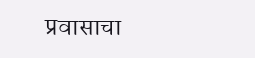प्रवासाचा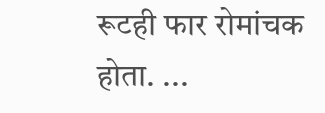रूटही फार रोमांचक होता. ...